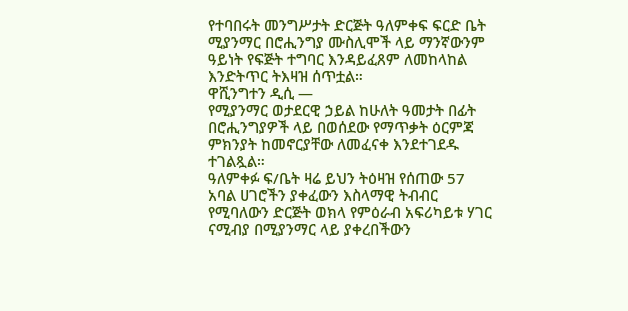የተባበሩት መንግሥታት ድርጅት ዓለምቀፍ ፍርድ ቤት ሚያንማር በሮሒንግያ ሙስሊሞች ላይ ማንኛውንም ዓይነት የፍጅት ተግባር እንዳይፈጸም ለመከላከል እንድትጥር ትእዛዝ ሰጥቷል።
ዋሺንግተን ዲሲ —
የሚያንማር ወታደርዊ ኃይል ከሁለት ዓመታት በፊት በሮሒንግያዎች ላይ በወሰደው የማጥቃት ዕርምጃ ምክንያት ከመኖርያቸው ለመፈናቀ እንደተገደዱ ተገልጿል።
ዓለምቀፉ ፍ/ቤት ዛሬ ይህን ትዕዛዝ የሰጠው 57 አባል ሀገሮችን ያቀፈውን እስላማዊ ትብብር የሚባለውን ድርጅት ወክላ የምዕራብ አፍሪካይቱ ሃገር ናሚብያ በሚያንማር ላይ ያቀረበችውን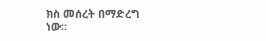ክስ መሰረት በማድረግ ነው።